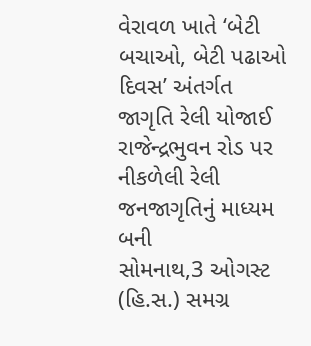વેરાવળ ખાતે ‘બેટી બચાઓ, બેટી પઢાઓ દિવસ’ અંતર્ગત જાગૃતિ રેલી યોજાઈ રાજેન્દ્રભુવન રોડ પર નીકળેલી રેલી જનજાગૃતિનું માધ્યમ બની
સોમનાથ,3 ઓગસ્ટ (હિ.સ.) સમગ્ર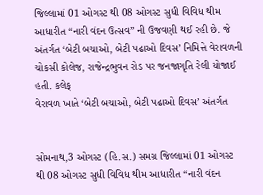જિલ્લામાં 01 ઓગસ્ટ થી 08 ઓગસ્ટ સુધી વિવિધ થીમ આધારીત “નારી વંદન ઉત્સવ” ની ઉજવણી થઈ રહી છે. જે અંતર્ગત ‘બેટી બચાઓ, બેટી પઢાઓ દિવસ’ નિમિત્તે વેરાવળની ચોકસી કોલેજ, રાજેન્દ્રભુવન રોડ પર જનજાગૃતિ રેલી યોજાઈ હતી. કલેક્
વેરાવળ ખાતે ‘બેટી બચાઓ, બેટી પઢાઓ દિવસ’ અંતર્ગત


સોમનાથ,3 ઓગસ્ટ (હિ.સ.) સમગ્ર જિલ્લામાં 01 ઓગસ્ટ થી 08 ઓગસ્ટ સુધી વિવિધ થીમ આધારીત “નારી વંદન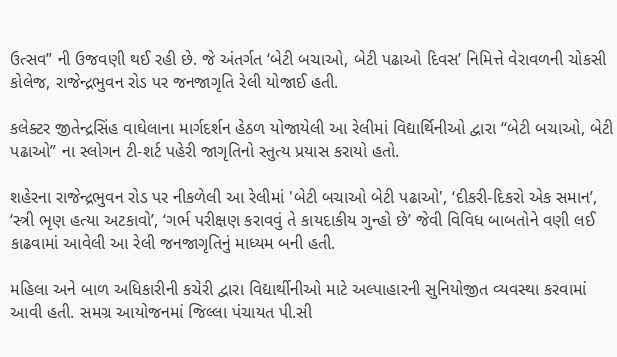ઉત્સવ” ની ઉજવણી થઈ રહી છે. જે અંતર્ગત ‘બેટી બચાઓ, બેટી પઢાઓ દિવસ’ નિમિત્તે વેરાવળની ચોકસી કોલેજ, રાજેન્દ્રભુવન રોડ પર જનજાગૃતિ રેલી યોજાઈ હતી.

કલેક્ટર જીતેન્દ્રસિંહ વાઘેલાના માર્ગદર્શન હેઠળ યોજાયેલી આ રેલીમાં વિદ્યાર્થિનીઓ દ્વારા “બેટી બચાઓ, બેટી પઢાઓ” ના સ્લોગન ટી-શર્ટ પહેરી જાગૃતિનો સ્તુત્ય પ્રયાસ કરાયો હતો.

શહેરના રાજેન્દ્રભુવન રોડ પર નીકળેલી આ રેલીમાં 'બેટી બચાઓ બેટી પઢાઓ', ‘દીકરી-દિકરો એક સમાન’, ‘સ્ત્રી ભૃણ હત્યા અટકાવો’, ‘ગર્ભ પરીક્ષણ કરાવવું તે કાયદાકીય ગુન્હો છે’ જેવી વિવિધ બાબતોને વણી લઈ કાઢવામાં આવેલી આ રેલી જનજાગૃતિનું માધ્યમ બની હતી.

મહિલા અને બાળ અધિકારીની કચેરી દ્વારા વિદ્યાર્થીનીઓ માટે અલ્પાહારની સુનિયોજીત વ્યવસ્થા કરવામાં આવી હતી. સમગ્ર આયોજનમાં જિલ્લા પંચાયત પી.સી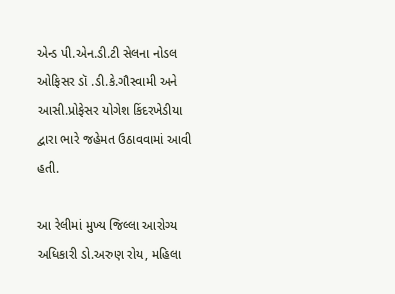એન્ડ પી.એન.ડી.ટી સેલના નોડલ ઓફિસર ડૉ .ડી.કે.ગૌસ્વામી અને આસી.પ્રોફેસર યોગેશ કિંદરખેડીયા દ્વારા ભારે જહેમત ઉઠાવવામાં આવી હતી.

આ રેલીમાં મુખ્ય જિલ્લા આરોગ્ય અધિકારી ડો.અરુણ રોય, મહિલા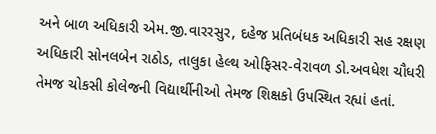અને બાળ અધિકારી એમ.જી.વારરસુર, દહેજ પ્રતિબંધક અધિકારી સહ રક્ષણ અધિકારી સોનલબેન રાઠોડ, તાલુકા હેલ્થ ઓફિસર-વેરાવળ ડો.અવધેશ ચૌધરી તેમજ ચોકસી કોલેજની વિદ્યાર્થીનીઓ તેમજ શિક્ષકો ઉપસ્થિત રહ્યાં હતાં.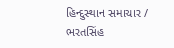હિન્દુસ્થાન સમાચાર / ભરતસિંહ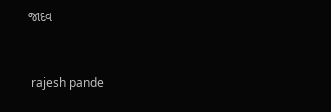જાદવ


 rajesh pande